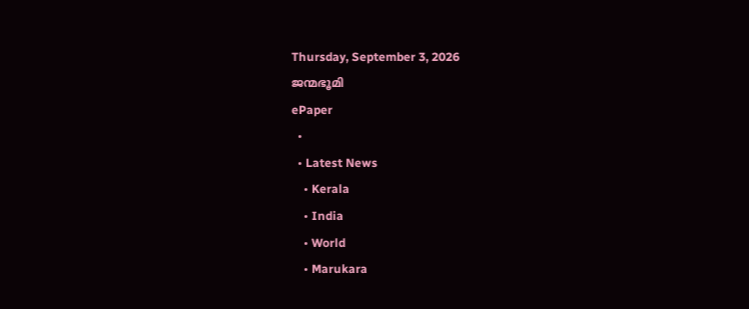Thursday, September 3, 2026
ജന്മഭൂമി
ePaper
  •
  • Latest News
    • Kerala
    • India
    • World
    • Marukara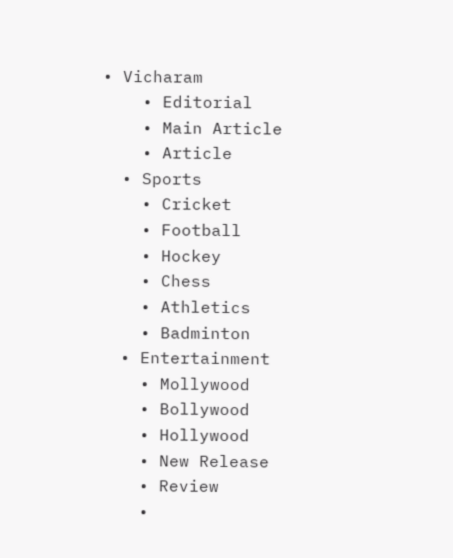• Vicharam
    • Editorial
    • Main Article
    • Article
  • Sports
    • Cricket
    • Football
    • Hockey
    • Chess
    • Athletics
    • Badminton
  • Entertainment
    • Mollywood
    • Bollywood
    • Hollywood
    • New Release
    • Review
    •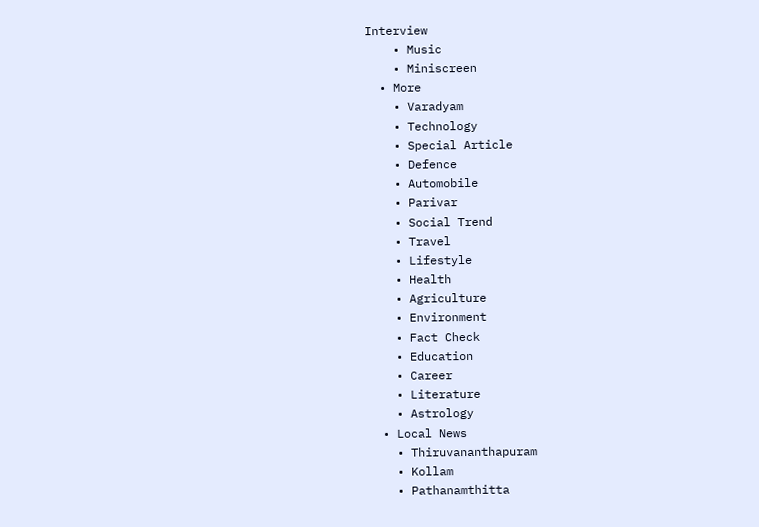Interview
    • Music
    • Miniscreen
  • More
    • Varadyam
    • Technology
    • Special Article
    • Defence
    • Automobile
    • Parivar
    • Social Trend
    • Travel
    • Lifestyle
    • Health
    • Agriculture
    • Environment
    • Fact Check
    • Education
    • Career
    • Literature
    • Astrology
  • Local News
    • Thiruvananthapuram
    • Kollam
    • Pathanamthitta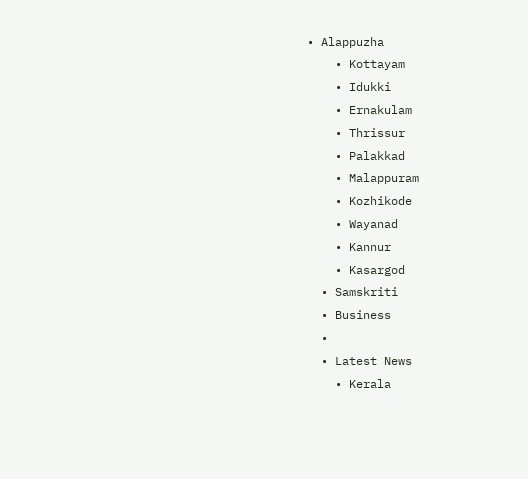• Alappuzha
    • Kottayam
    • Idukki
    • Ernakulam
    • Thrissur
    • Palakkad
    • Malappuram
    • Kozhikode
    • Wayanad
    • Kannur
    • Kasargod
  • Samskriti
  • Business
  •
  • Latest News
    • Kerala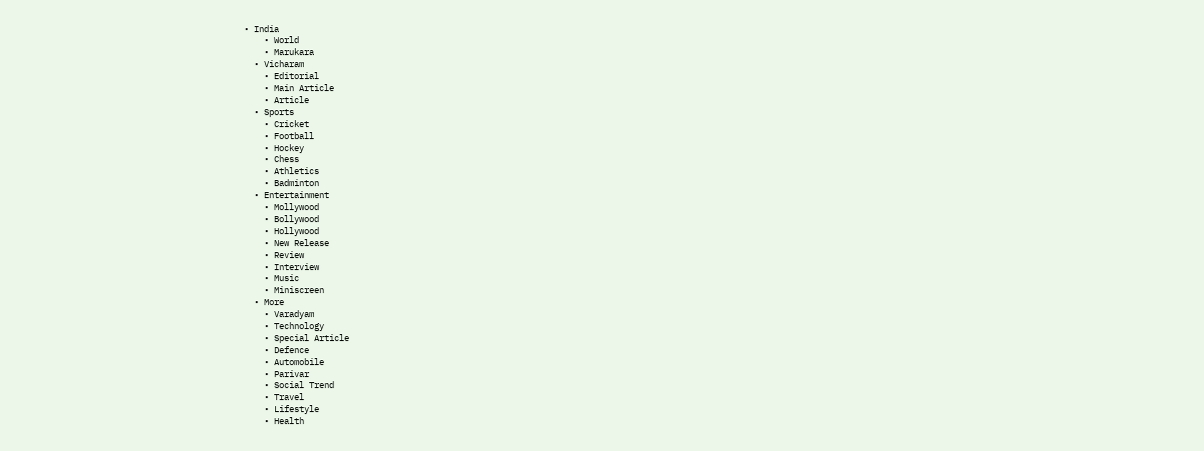• India
    • World
    • Marukara
  • Vicharam
    • Editorial
    • Main Article
    • Article
  • Sports
    • Cricket
    • Football
    • Hockey
    • Chess
    • Athletics
    • Badminton
  • Entertainment
    • Mollywood
    • Bollywood
    • Hollywood
    • New Release
    • Review
    • Interview
    • Music
    • Miniscreen
  • More
    • Varadyam
    • Technology
    • Special Article
    • Defence
    • Automobile
    • Parivar
    • Social Trend
    • Travel
    • Lifestyle
    • Health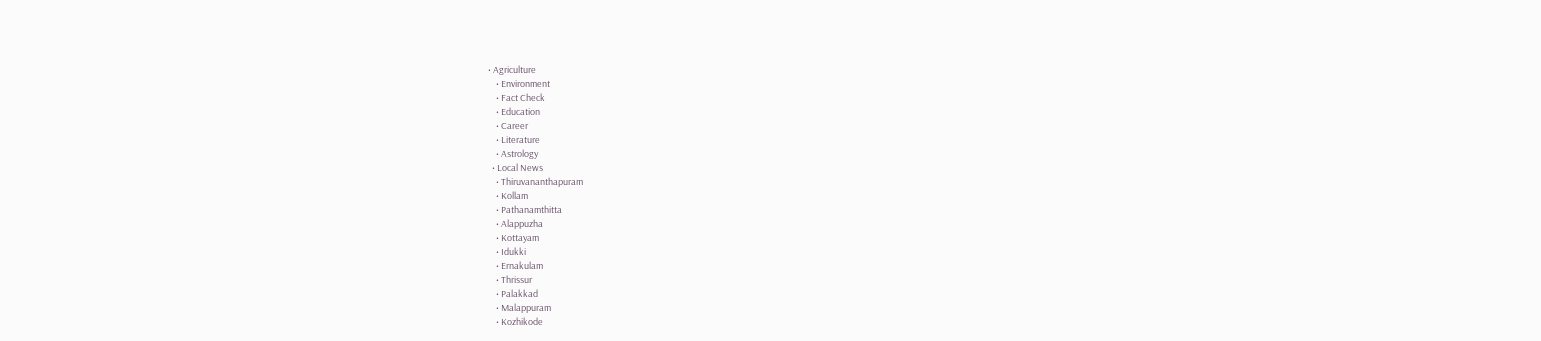• Agriculture
    • Environment
    • Fact Check
    • Education
    • Career
    • Literature
    • Astrology
  • Local News
    • Thiruvananthapuram
    • Kollam
    • Pathanamthitta
    • Alappuzha
    • Kottayam
    • Idukki
    • Ernakulam
    • Thrissur
    • Palakkad
    • Malappuram
    • Kozhikode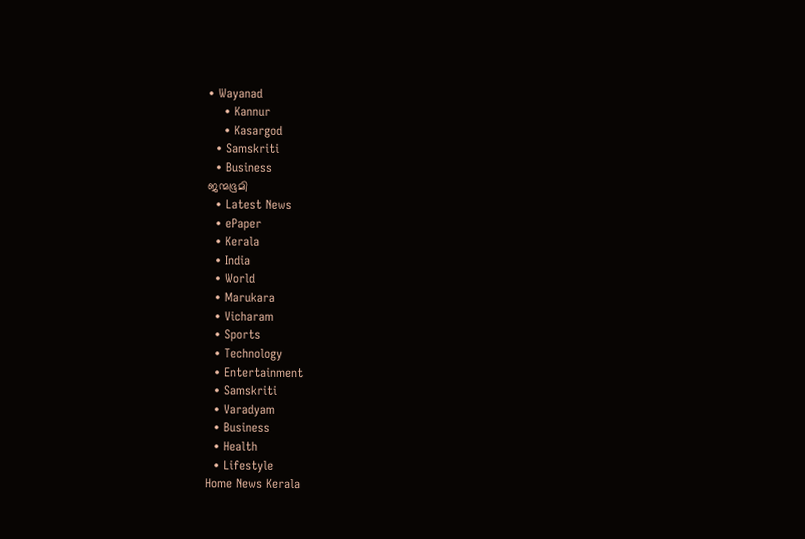• Wayanad
    • Kannur
    • Kasargod
  • Samskriti
  • Business
ജന്മഭൂമി
  • Latest News
  • ePaper
  • Kerala
  • India
  • World
  • Marukara
  • Vicharam
  • Sports
  • Technology
  • Entertainment
  • Samskriti
  • Varadyam
  • Business
  • Health
  • Lifestyle
Home News Kerala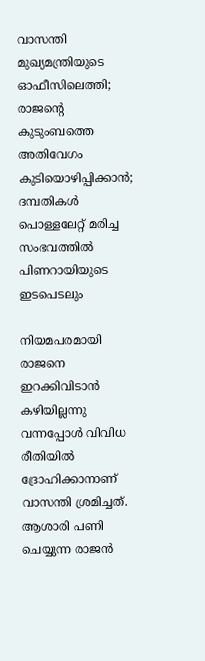വാസന്തി മുഖ്യമന്ത്രിയുടെ ഓഫീസിലെത്തി; രാജന്റെ കുടുംബത്തെ അതിവേഗം കുടിയൊഴിപ്പിക്കാന്‍; ദമ്പതികള്‍ പൊള്ളലേറ്റ് മരിച്ച സംഭവത്തില്‍ പിണറായിയുടെ ഇടപെടലും

നിയമപരമായി രാജനെ ഇറക്കിവിടാന്‍ കഴിയില്ലന്നു വന്നപ്പോള്‍ വിവിധ രീതിയില്‍ ദ്രോഹിക്കാനാണ് വാസന്തി ശ്രമിച്ചത്. ആശാരി പണി ചെയ്യുന്ന രാജന്‍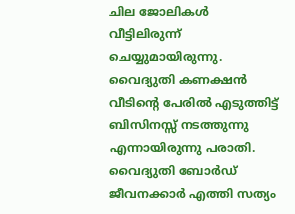ചില ജോലികള്‍ വീട്ടിലിരുന്ന് ചെയ്യുമായിരുന്നു. വൈദ്യുതി കണക്ഷന്‍ വീടിന്റെ പേരില്‍ എടുത്തിട്ട് ബിസിനസ്സ് നടത്തുന്നു എന്നായിരുന്നു പരാതി. വൈദ്യുതി ബോര്‍ഡ് ജീവനക്കാര്‍ എത്തി സത്യം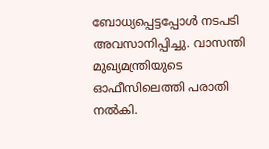ബോധ്യപ്പെട്ടപ്പോള്‍ നടപടി അവസാനിപ്പിച്ചു. വാസന്തി മുഖ്യമന്ത്രിയുടെ ഓഫീസിലെത്തി പരാതി നല്‍കി.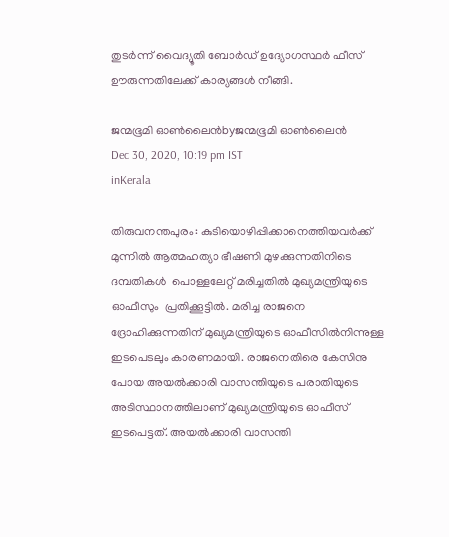തുടര്‍ന്ന് വൈദ്യൂതി ബോര്‍ഡ് ഉദ്യോഗസ്ഥര്‍ ഫീസ് ഊരുന്നതിലേക്ക് കാര്യങ്ങള്‍ നീങ്ങി.

ജന്മഭൂമി ഓണ്‍ലൈന്‍byജന്മഭൂമി ഓണ്‍ലൈന്‍
Dec 30, 2020, 10:19 pm IST
inKerala

തിരുവനന്തപുരം: കുടിയൊഴിപ്പിക്കാനെത്തിയവര്‍ക്ക് മുന്നില്‍ ആത്മഹത്യാ ഭീഷണി മുഴക്കുന്നതിനിടെ ദമ്പതികള്‍  പൊള്ളലേറ്റ് മരിച്ചതില്‍ മുഖ്യമന്ത്രിയുടെ ഓഫീസും  പ്രതിക്കൂട്ടില്‍. മരിച്ച രാജനെ ദ്രോഹിക്കുന്നതിന് മുഖ്യമന്ത്രിയുടെ ഓഫീസില്‍നിന്നുള്ള ഇടപെടലും കാരണമായി. രാജനെതിരെ കേസിനു പോയ അയല്‍ക്കാരി വാസന്തിയുടെ പരാതിയുടെ അടിസ്ഥാനത്തിലാണ് മുഖ്യമന്ത്രിയുടെ ഓഫീസ് ഇടപെട്ടത്. അയല്‍ക്കാരി വാസന്തി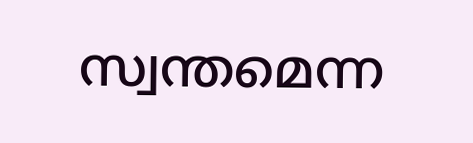സ്വന്തമെന്ന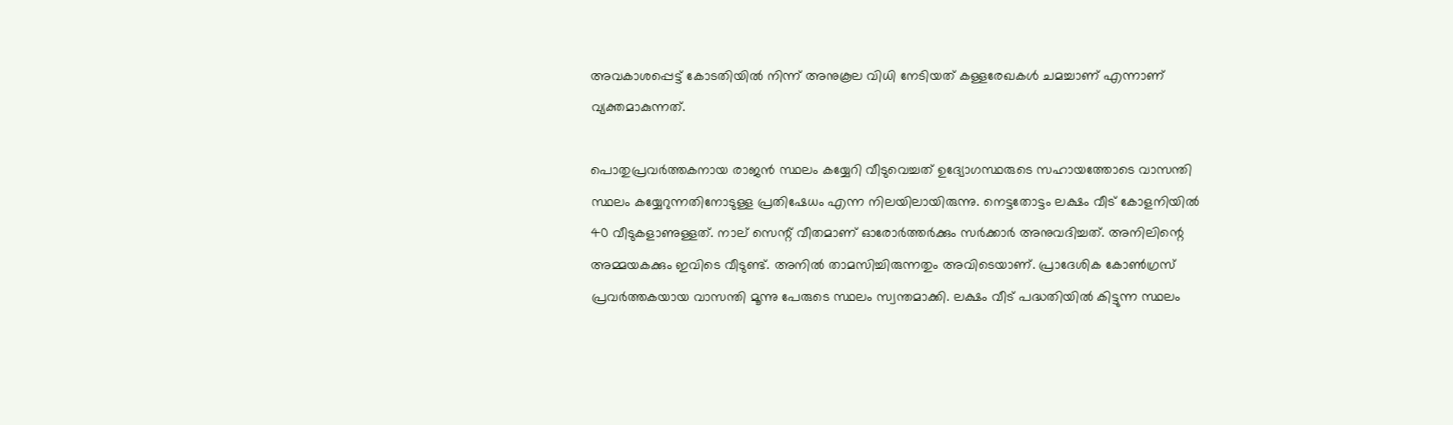അവകാശപ്പെട്ട് കോടതിയില്‍ നിന്ന് അനുകൂല വിധി നേടിയത് കള്ളരേഖകള്‍ ചമച്ചാണ് എന്നാണ് വ്യക്തമാകുന്നത്.

പൊതുപ്രവര്‍ത്തകനായ രാജന്‍ സ്ഥലം കയ്യേറി വീടുവെച്ചത് ഉദ്യോഗസ്ഥരുടെ സഹായത്തോടെ വാസന്തി സ്ഥലം കയ്യേറുന്നതിനോടുള്ള പ്രതിഷേധം എന്ന നിലയിലായിരുന്നു. നെട്ടതോട്ടം ലക്ഷം വീട് കോളനിയില്‍ 40 വീടുകളാണുള്ളത്. നാല് സെന്റ് വീതമാണ് ഓരോര്‍ത്തര്‍ക്കും സര്‍ക്കാര്‍ അനുവദിച്ചത്. അനിലിന്റെ അമ്മയകക്കും ഇവിടെ വീടുണ്ട്. അനില്‍ താമസിച്ചിരുന്നതും അവിടെയാണ്. പ്രാദേശിക കോണ്‍ഗ്രസ് പ്രവര്‍ത്തകയായ വാസന്തി മൂന്നു പേരുടെ സ്ഥലം സ്വന്തമാക്കി. ലക്ഷം വീട് പദ്ധതിയില്‍ കിട്ടുന്ന സ്ഥലം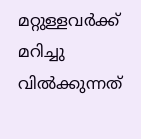മറ്റുള്ളവര്‍ക്ക് മറിച്ചു വില്‍ക്കുന്നത്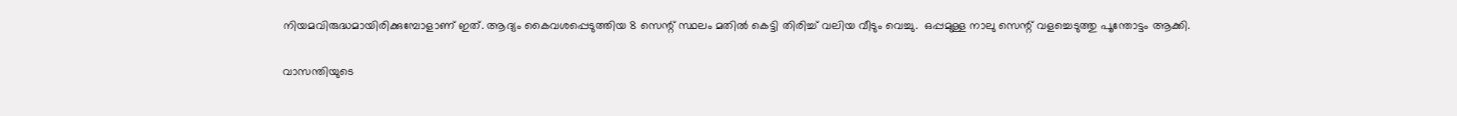നിയമവിരുദ്ധമായിരിക്കുമ്പോളാണ് ഇത്. ആദ്യം കൈവശപ്പെടുത്തിയ 8 സെന്റ് സ്ഥലം മതില്‍ കെട്ടി തിരിച്ച് വലിയ വീടും വെച്ചു.  ഒപ്പമുള്ള നാലു സെന്റ് വളച്ചെടുത്തു പൂന്തോട്ടം ആക്കി.

വാസന്തിയുടെ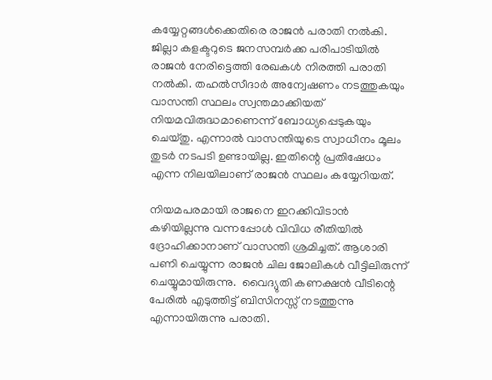കയ്യേറ്റങ്ങള്‍ക്കെതിരെ രാജന്‍ പരാതി നല്‍കി. ജില്ലാ കളക്ടറുടെ ജനസമ്പര്‍ക്ക പരിപാടിയില്‍ രാജന്‍ നേരിട്ടെത്തി രേഖകള്‍ നിരത്തി പരാതി നല്‍കി. തഹല്‍സീദാര്‍ അന്വേഷണം നടത്തുകയും വാസന്തി സ്ഥലം സ്വന്തമാക്കിയത് നിയമവിരുദ്ധമാണെന്ന് ബോധ്യപ്പെടുകയും ചെയ്തു. എന്നാല്‍ വാസന്തിയുടെ സ്വാധീനം മൂലം തുടര്‍ നടപടി ഉണ്ടായില്ല. ഇതിന്റെ പ്രതിഷേധം എന്ന നിലയിലാണ് രാജന്‍ സ്ഥലം കയ്യേറിയത്.

നിയമപരമായി രാജനെ ഇറക്കിവിടാന്‍ കഴിയില്ലന്നു വന്നപ്പോള്‍ വിവിധ രീതിയില്‍ ദ്രോഹിക്കാനാണ് വാസന്തി ശ്രമിച്ചത്. ആശാരി പണി ചെയ്യുന്ന രാജന്‍ ചില ജോലികള്‍ വീട്ടിലിരുന്ന് ചെയ്യുമായിരുന്നു.  വൈദ്യുതി കണക്ഷന്‍ വീടിന്റെ പേരില്‍ എടുത്തിട്ട് ബിസിനസ്സ് നടത്തുന്നു എന്നായിരുന്നു പരാതി.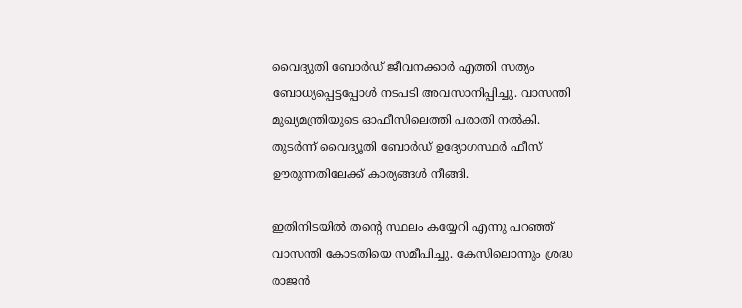വൈദ്യുതി ബോര്‍ഡ് ജീവനക്കാര്‍ എത്തി സത്യം ബോധ്യപ്പെട്ടപ്പോള്‍ നടപടി അവസാനിപ്പിച്ചു. വാസന്തി മുഖ്യമന്ത്രിയുടെ ഓഫീസിലെത്തി പരാതി നല്‍കി. തുടര്‍ന്ന് വൈദ്യൂതി ബോര്‍ഡ് ഉദ്യോഗസ്ഥര്‍ ഫീസ് ഊരുന്നതിലേക്ക് കാര്യങ്ങള്‍ നീങ്ങി.

ഇതിനിടയില്‍ തന്റെ സ്ഥലം കയ്യേറി എന്നു പറഞ്ഞ് വാസന്തി കോടതിയെ സമീപിച്ചു. കേസിലൊന്നും ശ്രദ്ധ രാജന്‍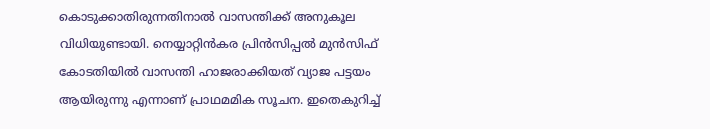കൊടുക്കാതിരുന്നതിനാല്‍ വാസന്തിക്ക് അനുകൂല വിധിയുണ്ടായി. നെയ്യാറ്റിന്‍കര പ്രിന്‍സിപ്പല്‍ മുന്‍സിഫ് കോടതിയില്‍ വാസന്തി ഹാജരാക്കിയത് വ്യാജ പട്ടയം ആയിരുന്നു എന്നാണ് പ്രാഥമമിക സൂചന. ഇതെകുറിച്ച്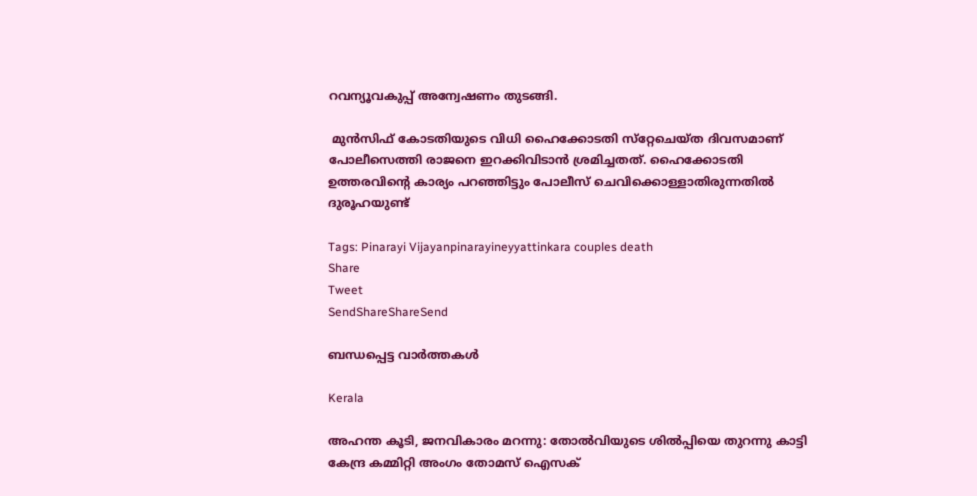റവന്യൂവകുപ്പ് അന്വേഷണം തുടങ്ങി.

 മുന്‍സിഫ് കോടതിയുടെ വിധി ഹൈക്കോടതി സ്‌റ്റേചെയ്ത ദിവസമാണ് പോലീസെത്തി രാജനെ ഇറക്കിവിടാന്‍ ശ്രമിച്ചതത്. ഹൈക്കോടതി ഉത്തരവിന്റെ കാര്യം പറഞ്ഞിട്ടും പോലീസ് ചെവിക്കൊള്ളാതിരുന്നതില്‍ ദുരൂഹയുണ്ട്

Tags: Pinarayi Vijayanpinarayineyyattinkara couples death
Share
Tweet
SendShareShareSend

ബന്ധപ്പെട്ട വാര്‍ത്തകള്‍

Kerala

അഹന്ത കൂടി, ജനവികാരം മറന്നു: തോല്‍വിയുടെ ശില്‍പ്പിയെ തുറന്നു കാട്ടി കേന്ദ്ര കമ്മിറ്റി അംഗം തോമസ് ഐസക്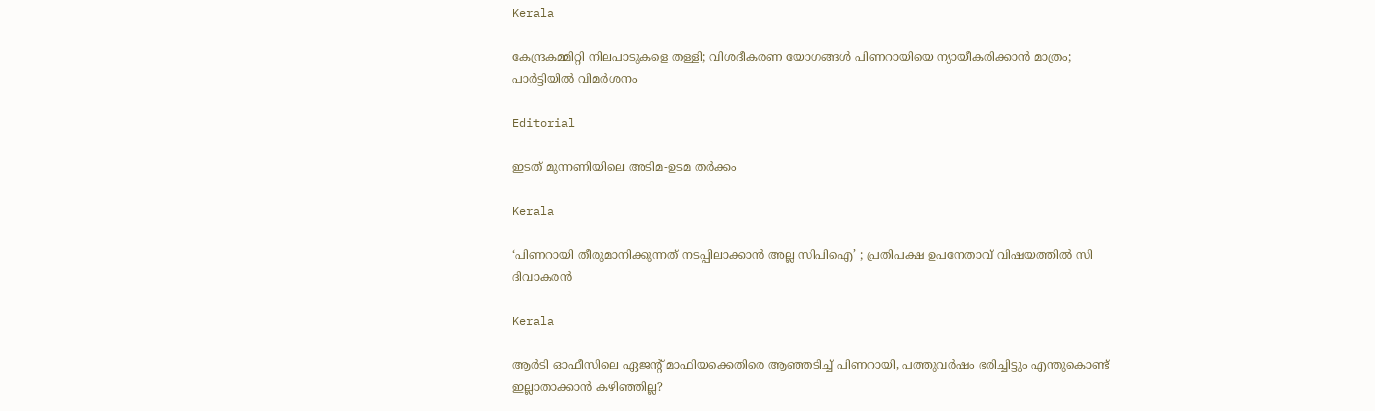Kerala

കേന്ദ്രകമ്മിറ്റി നിലപാടുകളെ തള്ളി; വിശദീകരണ യോഗങ്ങള്‍ പിണറായിയെ ന്യായീകരിക്കാന്‍ മാത്രം; പാര്‍ട്ടിയില്‍ വിമര്‍ശനം

Editorial

ഇടത് മുന്നണിയിലെ അടിമ-ഉടമ തര്‍ക്കം

Kerala

‘പിണറായി തീരുമാനിക്കുന്നത് നടപ്പിലാക്കാന്‍ അല്ല സിപിഐ’ ; പ്രതിപക്ഷ ഉപനേതാവ് വിഷയത്തിൽ സി ദിവാകരന്‍

Kerala

ആര്‍ടി ഓഫീസിലെ ഏജന്റ് മാഫിയക്കെതിരെ ആഞ്ഞടിച്ച് പിണറായി, പത്തുവര്‍ഷം ഭരിച്ചിട്ടും എന്തുകൊണ്ട് ഇല്ലാതാക്കാന്‍ കഴിഞ്ഞില്ല?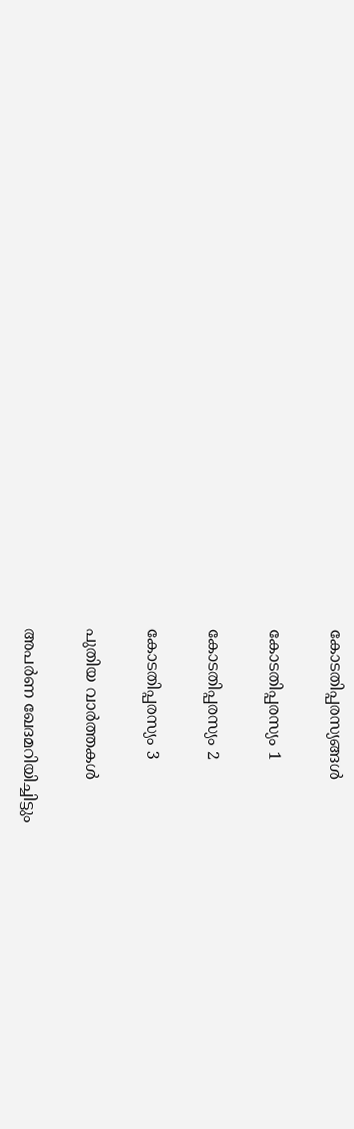കോടതിപ്പരസ്യങ്ങള്‍

കോടതിപ്പരസ്യം 1

കോടതിപ്പരസ്യം 2

കോടതിപ്പരസ്യം 3

പുതിയ വാര്‍ത്തകള്‍

അപർണ ഖേദമറിയിച്ചിട്ടും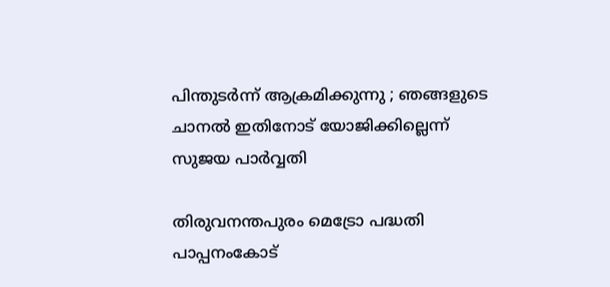പിന്തുടർന്ന് ആക്രമിക്കുന്നു ; ഞങ്ങളുടെ ചാനൽ ഇതിനോട് യോജിക്കില്ലെന്ന് സുജയ പാർവ്വതി

തിരുവനന്തപുരം മെട്രോ പദ്ധതി പാപ്പനംകോട്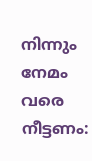നിന്നും നേമം വരെ നീട്ടണം: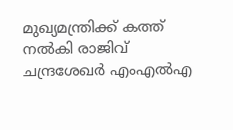മുഖ്യമന്ത്രിക്ക് കത്ത് നല്‍കി രാജിവ് ചന്ദ്രശേഖര്‍ എംഎല്‍എ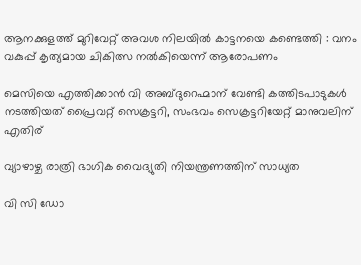ആനക്കുളത്ത് മുറിവേറ്റ് അവശ നിലയിൽ കാട്ടനയെ കണ്ടെത്തി : വനം വകുപ്പ് കൃത്യമായ ചികിത്സ നൽകിയെന്ന് ആരോപണം

മെസിയെ എത്തിക്കാന്‍ വി അബ്ദുറെഹ്മാന് വേണ്ടി കത്തിടപാടുകള്‍ നടത്തിയത് പ്രൈവറ്റ് സെക്രട്ടറി, സംഭവം സെക്രട്ടറിയേറ്റ് മാനുവലിന് എതിര്

വ്യാഴാഴ്ച രാത്രി ഭാഗിക വൈദ്യുതി നിയന്ത്രണത്തിന് സാധ്യത

വി സി ഡോ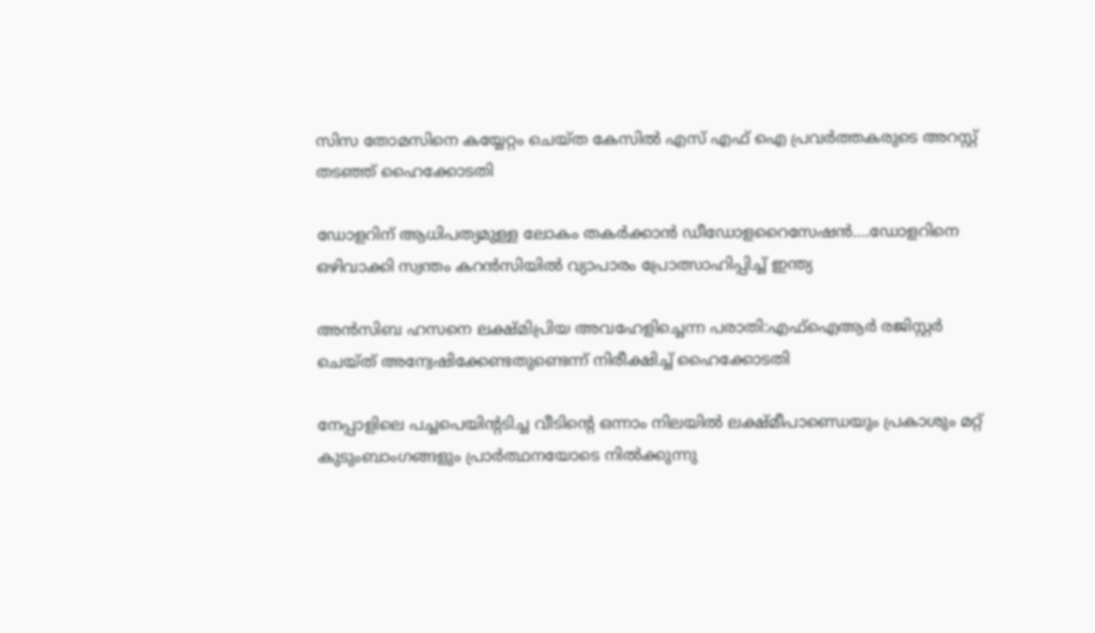സിസ തോമസിനെ കയ്യേറ്റം ചെയ്ത കേസില്‍ എസ് എഫ് ഐ പ്രവര്‍ത്തകരുടെ അറസ്റ്റ് തടഞ്ഞ് ഹൈക്കോടതി

ഡോളറിന് ആധിപത്യമുള്ള ലോകം തകര്‍ക്കാന്‍ ഡീഡോളറൈസേഷന്‍….ഡോളറിനെ ഒഴിവാക്കി സ്വന്തം കറന്‍സിയില്‍ വ്യാപാരം പ്രോത്സാഹിപ്പിച്ച് ഇന്ത്യ

അന്‍സിബ ഹസനെ ലക്ഷ്മിപ്രിയ അവഹേളിച്ചെന്ന പരാതി:എഫ്ഐആര്‍ രജിസ്റ്റര്‍ ചെയ്ത് അന്വേഷിക്കേണ്ടതുണ്ടെന്ന് നിരീക്ഷിച്ച് ഹൈക്കോടതി

നേപ്പാളിലെ പച്ചപെയിന്‍റടിച്ച വീടിന്‍റെ ഒന്നാം നിലയില്‍ ലക്ഷ്മീപാണ്ഡെയും പ്രകാശും മറ്റ് കുടുംബാംഗങ്ങളും പ്രാര്‍ത്ഥനയോടെ നില്‍‍ക്കുന്നു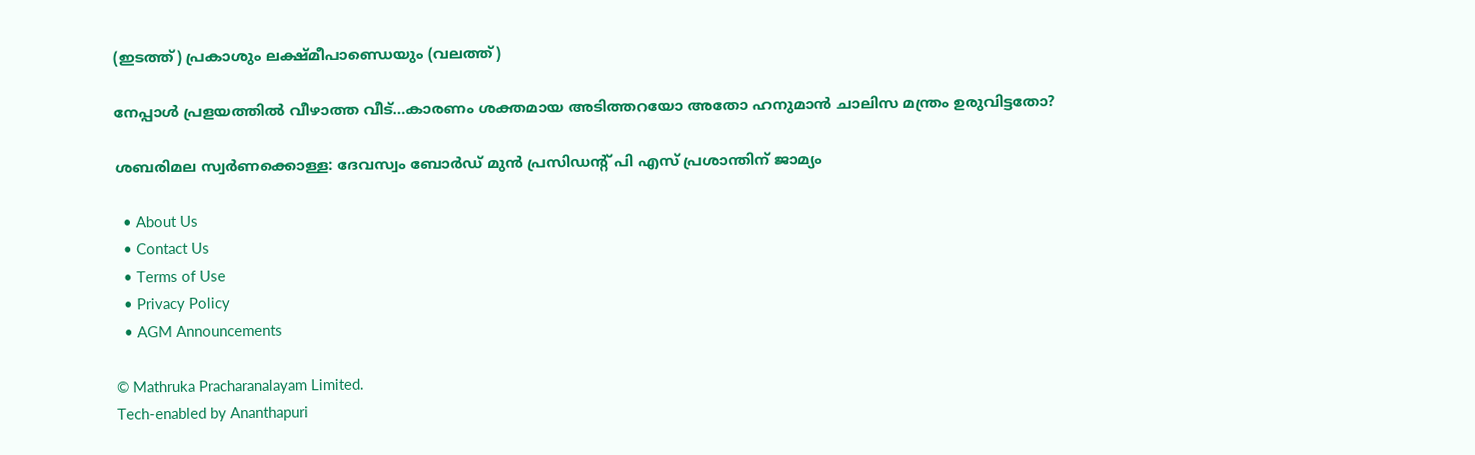(ഇടത്ത്) പ്രകാശും ലക്ഷ്മീപാണ്ഡെയും (വലത്ത്)

നേപ്പാള്‍ പ്രളയത്തില്‍ വീഴാത്ത വീട്…കാരണം ശക്തമായ അടിത്തറയോ അതോ ഹനുമാന്‍ ചാലിസ മന്ത്രം ഉരുവിട്ടതോ?

ശബരിമല സ്വര്‍ണക്കൊള്ള: ദേവസ്വം ബോര്‍ഡ് മുന്‍ പ്രസിഡന്റ് പി എസ് പ്രശാന്തിന് ജാമ്യം

  • About Us
  • Contact Us
  • Terms of Use
  • Privacy Policy
  • AGM Announcements

© Mathruka Pracharanalayam Limited.
Tech-enabled by Ananthapuri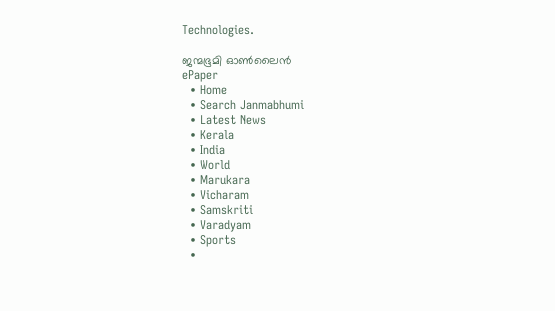Technologies.

ജന്മഭൂമി ഓണ്‍ലൈന്‍
ePaper
  • Home
  • Search Janmabhumi
  • Latest News
  • Kerala
  • India
  • World
  • Marukara
  • Vicharam
  • Samskriti
  • Varadyam
  • Sports
  •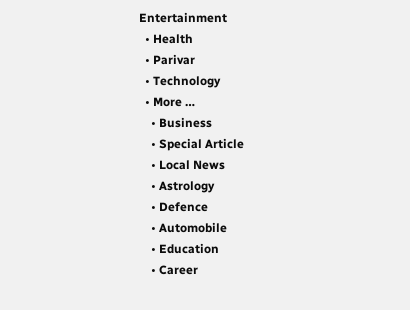Entertainment
  • Health
  • Parivar
  • Technology
  • More …
    • Business
    • Special Article
    • Local News
    • Astrology
    • Defence
    • Automobile
    • Education
    • Career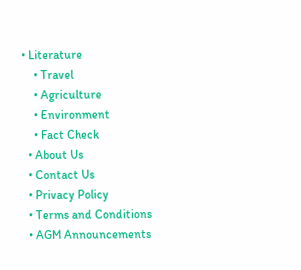• Literature
    • Travel
    • Agriculture
    • Environment
    • Fact Check
  • About Us
  • Contact Us
  • Privacy Policy
  • Terms and Conditions
  • AGM Announcements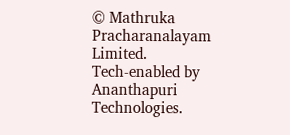© Mathruka Pracharanalayam Limited.
Tech-enabled by Ananthapuri Technologies.